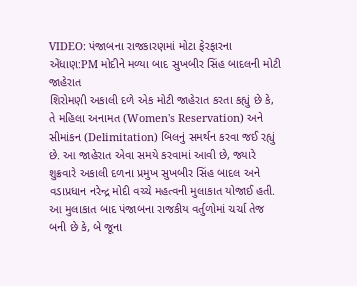VIDEO: પંજાબના રાજકારણમાં મોટા ફેરફારના એંધાણ:PM મોદીને મળ્યા બાદ સુખબીર સિંહ બાદલની મોટી જાહેરાત
શિરોમણી અકાલી દળે એક મોટી જાહેરાત કરતા કહ્યું છે કે, તે મહિલા અનામત (Women's Reservation) અને સીમાંકન (Delimitation) બિલનું સમર્થન કરવા જઈ રહ્યું છે. આ જાહેરાત એવા સમયે કરવામાં આવી છે, જ્યારે શુક્રવારે અકાલી દળના પ્રમુખ સુખબીર સિંહ બાદલ અને વડાપ્રધાન નરેન્દ્ર મોદી વચ્ચે મહત્વની મુલાકાત યોજાઈ હતી. આ મુલાકાત બાદ પંજાબના રાજકીય વર્તુળોમાં ચર્ચા તેજ બની છે કે, બે જૂના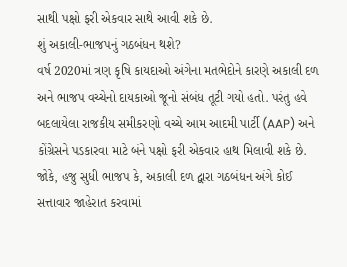સાથી પક્ષો ફરી એકવાર સાથે આવી શકે છે.
શું અકાલી-ભાજપનું ગઠબંધન થશે?
વર્ષ 2020માં ત્રણ કૃષિ કાયદાઓ અંગેના મતભેદોને કારણે અકાલી દળ અને ભાજપ વચ્ચેનો દાયકાઓ જૂનો સંબંધ તૂટી ગયો હતો. પરંતુ હવે બદલાયેલા રાજકીય સમીકરણો વચ્ચે આમ આદમી પાર્ટી (AAP) અને કોંગ્રેસને પડકારવા માટે બંને પક્ષો ફરી એકવાર હાથ મિલાવી શકે છે. જોકે, હજુ સુધી ભાજપ કે, અકાલી દળ દ્વારા ગઠબંધન અંગે કોઈ સત્તાવાર જાહેરાત કરવામાં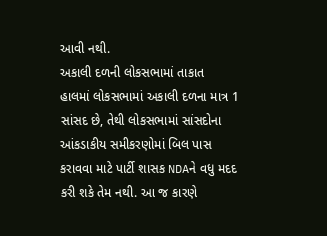આવી નથી.
અકાલી દળની લોકસભામાં તાકાત
હાલમાં લોકસભામાં અકાલી દળના માત્ર 1 સાંસદ છે, તેથી લોકસભામાં સાંસદોના આંકડાકીય સમીકરણોમાં બિલ પાસ કરાવવા માટે પાર્ટી શાસક NDAને વધુ મદદ કરી શકે તેમ નથી. આ જ કારણે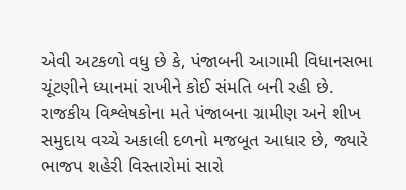એવી અટકળો વધુ છે કે, પંજાબની આગામી વિધાનસભા ચૂંટણીને ધ્યાનમાં રાખીને કોઈ સંમતિ બની રહી છે. રાજકીય વિશ્લેષકોના મતે પંજાબના ગ્રામીણ અને શીખ સમુદાય વચ્ચે અકાલી દળનો મજબૂત આધાર છે, જ્યારે ભાજપ શહેરી વિસ્તારોમાં સારો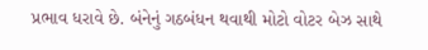પ્રભાવ ધરાવે છે. બંનેનું ગઠબંધન થવાથી મોટો વોટર બેઝ સાથે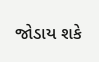જોડાય શકે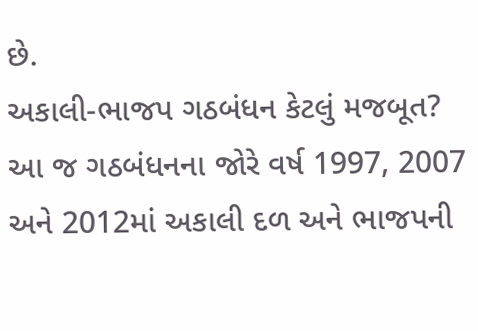છે.
અકાલી-ભાજપ ગઠબંધન કેટલું મજબૂત?
આ જ ગઠબંધનના જોરે વર્ષ 1997, 2007 અને 2012માં અકાલી દળ અને ભાજપની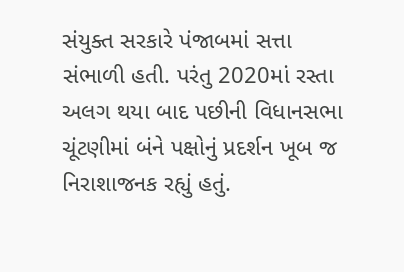સંયુક્ત સરકારે પંજાબમાં સત્તા સંભાળી હતી. પરંતુ 2020માં રસ્તા અલગ થયા બાદ પછીની વિધાનસભા ચૂંટણીમાં બંને પક્ષોનું પ્રદર્શન ખૂબ જ નિરાશાજનક રહ્યું હતું.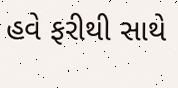હવે ફરીથી સાથે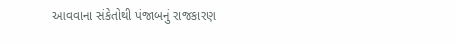આવવાના સંકેતોથી પંજાબનું રાજકારણ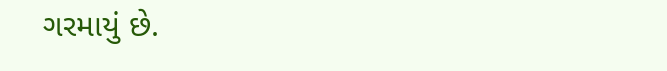ગરમાયું છે.